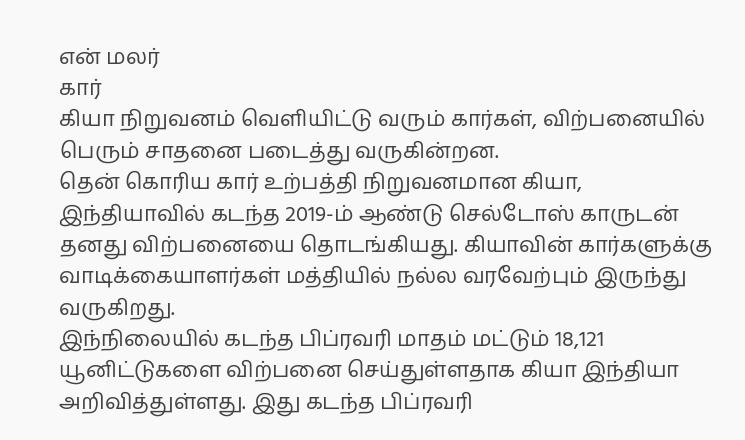என் மலர்
கார்
கியா நிறுவனம் வெளியிட்டு வரும் கார்கள், விற்பனையில் பெரும் சாதனை படைத்து வருகின்றன.
தென் கொரிய கார் உற்பத்தி நிறுவனமான கியா, இந்தியாவில் கடந்த 2019-ம் ஆண்டு செல்டோஸ் காருடன் தனது விற்பனையை தொடங்கியது. கியாவின் கார்களுக்கு வாடிக்கையாளர்கள் மத்தியில் நல்ல வரவேற்பும் இருந்து வருகிறது.
இந்நிலையில் கடந்த பிப்ரவரி மாதம் மட்டும் 18,121 யூனிட்டுகளை விற்பனை செய்துள்ளதாக கியா இந்தியா அறிவித்துள்ளது. இது கடந்த பிப்ரவரி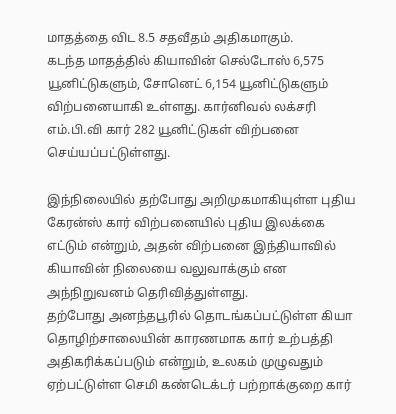மாதத்தை விட 8.5 சதவீதம் அதிகமாகும்.
கடந்த மாதத்தில் கியாவின் செல்டோஸ் 6,575 யூனிட்டுகளும், சோனெட் 6,154 யூனிட்டுகளும் விற்பனையாகி உள்ளது. கார்னிவல் லக்சரி எம்.பி.வி கார் 282 யூனிட்டுகள் விற்பனை செய்யப்பட்டுள்ளது.

இந்நிலையில் தற்போது அறிமுகமாகியுள்ள புதிய கேரன்ஸ் கார் விற்பனையில் புதிய இலக்கை எட்டும் என்றும், அதன் விற்பனை இந்தியாவில் கியாவின் நிலையை வலுவாக்கும் என அந்நிறுவனம் தெரிவித்துள்ளது.
தற்போது அனந்தபூரில் தொடங்கப்பட்டுள்ள கியா தொழிற்சாலையின் காரணமாக கார் உற்பத்தி அதிகரிக்கப்படும் என்றும், உலகம் முழுவதும் ஏற்பட்டுள்ள செமி கண்டெக்டர் பற்றாக்குறை கார்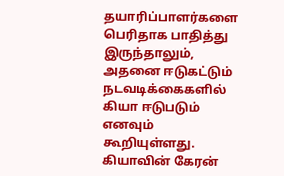தயாரிப்பாளர்களை பெரிதாக பாதித்து இருந்தாலும், அதனை ஈடுகட்டும் நடவடிக்கைகளில் கியா ஈடுபடும் எனவும் கூறியுள்ளது.
கியாவின் கேரன்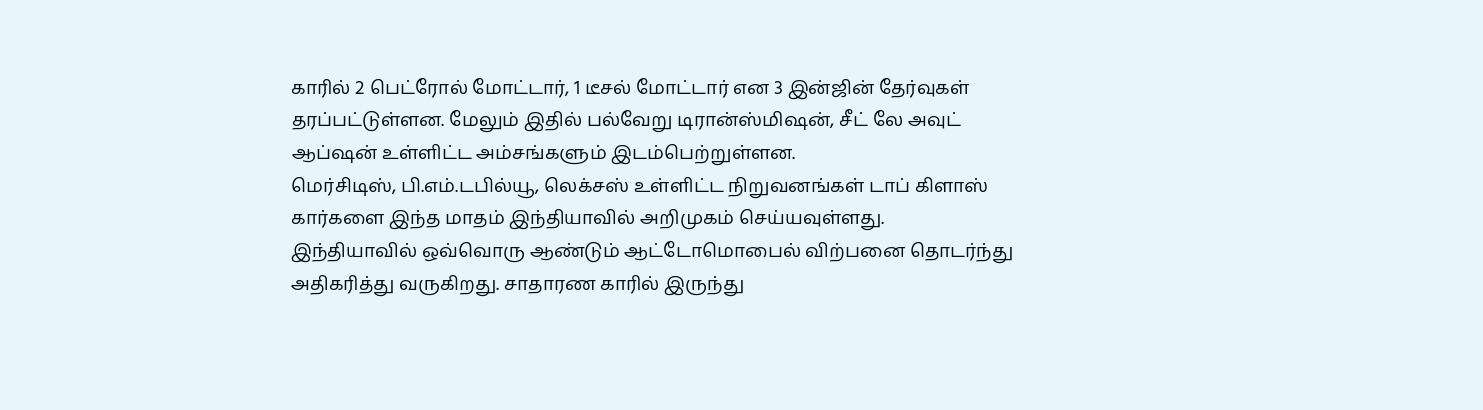காரில் 2 பெட்ரோல் மோட்டார், 1 டீசல் மோட்டார் என 3 இன்ஜின் தேர்வுகள் தரப்பட்டுள்ளன. மேலும் இதில் பல்வேறு டிரான்ஸ்மிஷன், சீட் லே அவுட் ஆப்ஷன் உள்ளிட்ட அம்சங்களும் இடம்பெற்றுள்ளன.
மெர்சிடிஸ், பி.எம்.டபில்யூ, லெக்சஸ் உள்ளிட்ட நிறுவனங்கள் டாப் கிளாஸ் கார்களை இந்த மாதம் இந்தியாவில் அறிமுகம் செய்யவுள்ளது.
இந்தியாவில் ஒவ்வொரு ஆண்டும் ஆட்டோமொபைல் விற்பனை தொடர்ந்து அதிகரித்து வருகிறது. சாதாரண காரில் இருந்து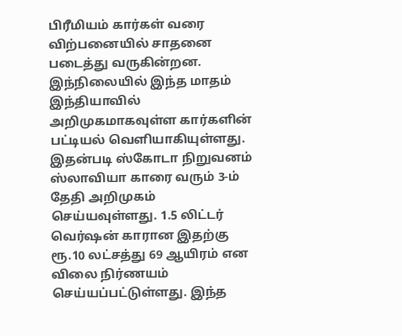பிரீமியம் கார்கள் வரை விற்பனையில் சாதனை படைத்து வருகின்றன. இந்நிலையில் இந்த மாதம் இந்தியாவில் அறிமுகமாகவுள்ள கார்களின் பட்டியல் வெளியாகியுள்ளது.
இதன்படி ஸ்கோடா நிறுவனம் ஸ்லாவியா காரை வரும் 3-ம் தேதி அறிமுகம் செய்யவுள்ளது. 1.5 லிட்டர் வெர்ஷன் காரான இதற்கு ரூ.10 லட்சத்து 69 ஆயிரம் என விலை நிர்ணயம் செய்யப்பட்டுள்ளது. இந்த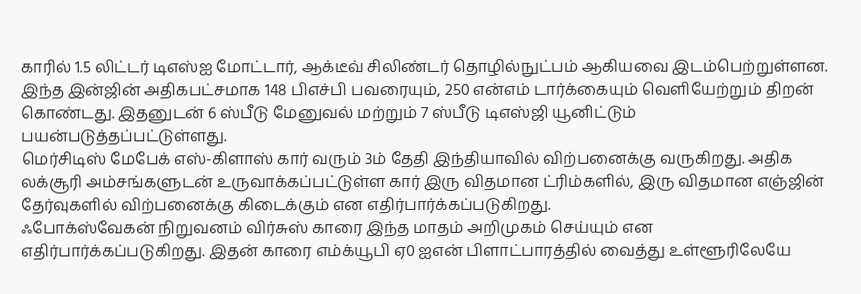காரில் 1.5 லிட்டர் டிஎஸ்ஐ மோட்டார், ஆக்டீவ் சிலிண்டர் தொழில்நுட்பம் ஆகியவை இடம்பெற்றுள்ளன. இந்த இன்ஜின் அதிகபட்சமாக 148 பிஎச்பி பவரையும், 250 என்எம் டார்க்கையும் வெளியேற்றும் திறன் கொண்டது. இதனுடன் 6 ஸ்பீடு மேனுவல் மற்றும் 7 ஸ்பீடு டிஎஸ்ஜி யூனிட்டும் பயன்படுத்தப்பட்டுள்ளது.
மெர்சிடிஸ் மேபேக் எஸ்-கிளாஸ் கார் வரும் 3ம் தேதி இந்தியாவில் விற்பனைக்கு வருகிறது. அதிக லக்சூரி அம்சங்களுடன் உருவாக்கப்பட்டுள்ள கார் இரு விதமான ட்ரிம்களில், இரு விதமான எஞ்ஜின் தேர்வுகளில் விற்பனைக்கு கிடைக்கும் என எதிர்பார்க்கப்படுகிறது.
ஃபோக்ஸ்வேகன் நிறுவனம் விர்சுஸ் காரை இந்த மாதம் அறிமுகம் செய்யும் என எதிர்பார்க்கப்படுகிறது. இதன் காரை எம்க்யூபி ஏ0 ஐஎன் பிளாட்பாரத்தில் வைத்து உள்ளூரிலேயே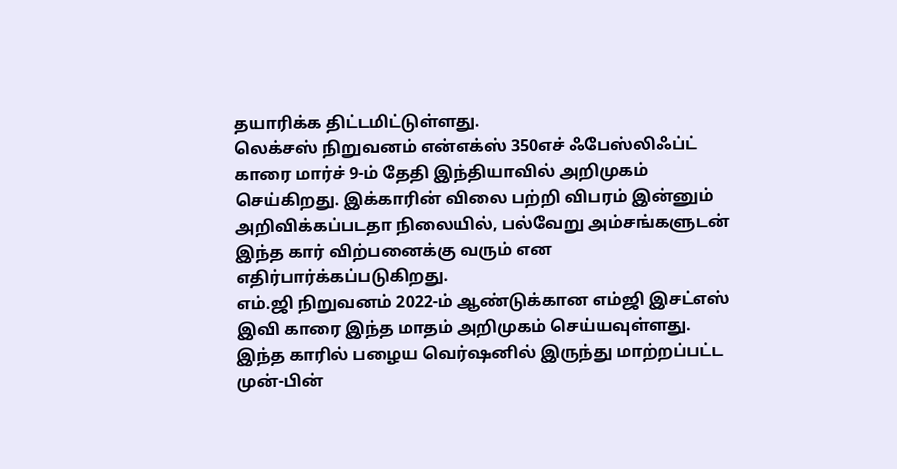தயாரிக்க திட்டமிட்டுள்ளது.
லெக்சஸ் நிறுவனம் என்எக்ஸ் 350எச் ஃபேஸ்லிஃப்ட் காரை மார்ச் 9-ம் தேதி இந்தியாவில் அறிமுகம் செய்கிறது. இக்காரின் விலை பற்றி விபரம் இன்னும் அறிவிக்கப்படதா நிலையில், பல்வேறு அம்சங்களுடன் இந்த கார் விற்பனைக்கு வரும் என எதிர்பார்க்கப்படுகிறது.
எம்.ஜி நிறுவனம் 2022-ம் ஆண்டுக்கான எம்ஜி இசட்எஸ் இவி காரை இந்த மாதம் அறிமுகம் செய்யவுள்ளது. இந்த காரில் பழைய வெர்ஷனில் இருந்து மாற்றப்பட்ட முன்-பின்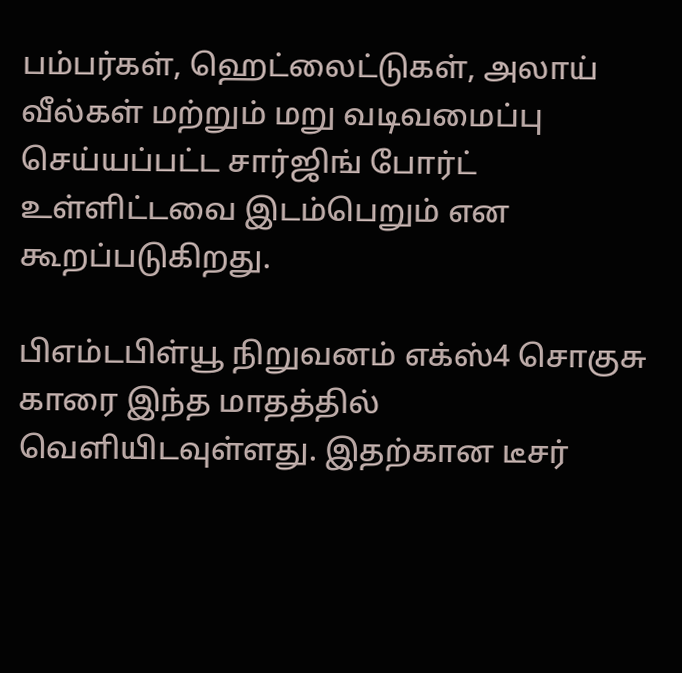பம்பர்கள், ஹெட்லைட்டுகள், அலாய் வீல்கள் மற்றும் மறு வடிவமைப்பு செய்யப்பட்ட சார்ஜிங் போர்ட் உள்ளிட்டவை இடம்பெறும் என கூறப்படுகிறது.

பிஎம்டபிள்யூ நிறுவனம் எக்ஸ்4 சொகுசு காரை இந்த மாதத்தில் வெளியிடவுள்ளது. இதற்கான டீசர்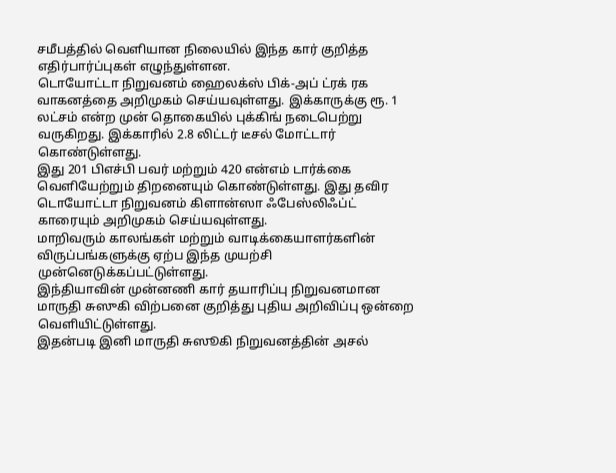சமீபத்தில் வெளியான நிலையில் இந்த கார் குறித்த எதிர்பார்ப்புகள் எழுந்துள்ளன.
டொயோட்டா நிறுவனம் ஹைலக்ஸ் பிக்-அப் ட்ரக் ரக வாகனத்தை அறிமுகம் செய்யவுள்ளது. இக்காருக்கு ரூ. 1 லட்சம் என்ற முன் தொகையில் புக்கிங் நடைபெற்று வருகிறது. இக்காரில் 2.8 லிட்டர் டீசல் மோட்டார் கொண்டுள்ளது.
இது 201 பிஎச்பி பவர் மற்றும் 420 என்எம் டார்க்கை வெளியேற்றும் திறனையும் கொண்டுள்ளது. இது தவிர டொயோட்டா நிறுவனம் கிளான்ஸா ஃபேஸ்லிஃப்ட் காரையும் அறிமுகம் செய்யவுள்ளது.
மாறிவரும் காலங்கள் மற்றும் வாடிக்கையாளர்களின் விருப்பங்களுக்கு ஏற்ப இந்த முயற்சி முன்னெடுக்கப்பட்டுள்ளது.
இந்தியாவின் முன்னணி கார் தயாரிப்பு நிறுவனமான மாருதி சுஸுகி விற்பனை குறித்து புதிய அறிவிப்பு ஒன்றை வெளியிட்டுள்ளது.
இதன்படி இனி மாருதி சுஸூகி நிறுவனத்தின் அசல்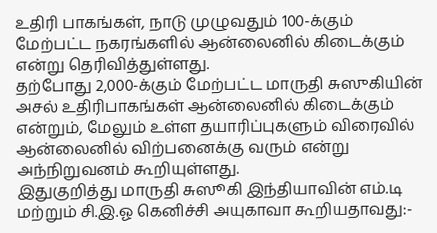உதிரி பாகங்கள், நாடு முழுவதும் 100-க்கும் மேற்பட்ட நகரங்களில் ஆன்லைனில் கிடைக்கும் என்று தெரிவித்துள்ளது.
தற்போது 2,000-க்கும் மேற்பட்ட மாருதி சுஸுகியின் அசல் உதிரிபாகங்கள் ஆன்லைனில் கிடைக்கும் என்றும், மேலும் உள்ள தயாரிப்புகளும் விரைவில் ஆன்லைனில் விற்பனைக்கு வரும் என்று அந்நிறுவனம் கூறியுள்ளது.
இதுகுறித்து மாருதி சுஸூகி இந்தியாவின் எம்.டி மற்றும் சி.இ.ஓ கெனிச்சி அயுகாவா கூறியதாவது:-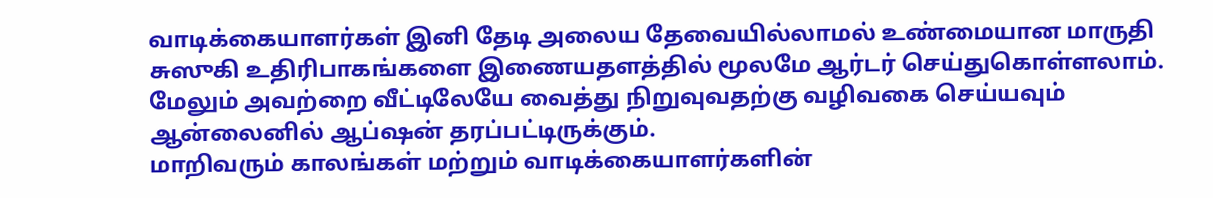வாடிக்கையாளர்கள் இனி தேடி அலைய தேவையில்லாமல் உண்மையான மாருதி சுஸுகி உதிரிபாகங்களை இணையதளத்தில் மூலமே ஆர்டர் செய்துகொள்ளலாம். மேலும் அவற்றை வீட்டிலேயே வைத்து நிறுவுவதற்கு வழிவகை செய்யவும் ஆன்லைனில் ஆப்ஷன் தரப்பட்டிருக்கும்.
மாறிவரும் காலங்கள் மற்றும் வாடிக்கையாளர்களின்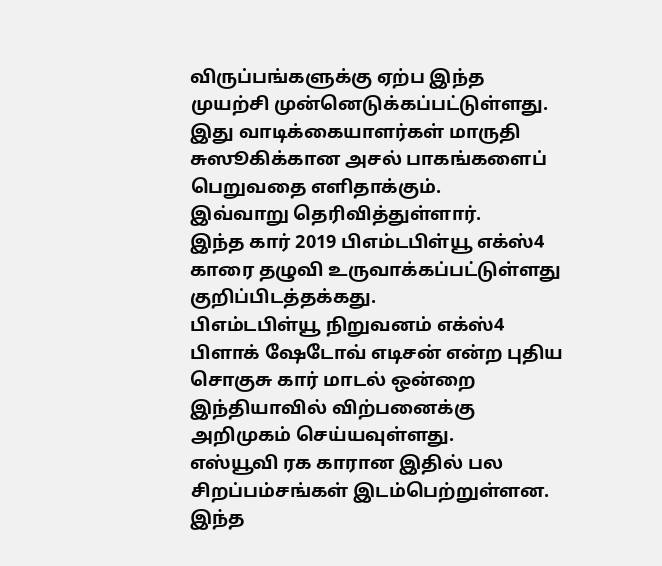விருப்பங்களுக்கு ஏற்ப இந்த முயற்சி முன்னெடுக்கப்பட்டுள்ளது. இது வாடிக்கையாளர்கள் மாருதி சுஸூகிக்கான அசல் பாகங்களைப் பெறுவதை எளிதாக்கும்.
இவ்வாறு தெரிவித்துள்ளார்.
இந்த கார் 2019 பிஎம்டபிள்யூ எக்ஸ்4 காரை தழுவி உருவாக்கப்பட்டுள்ளது குறிப்பிடத்தக்கது.
பிஎம்டபிள்யூ நிறுவனம் எக்ஸ்4 பிளாக் ஷேடோவ் எடிசன் என்ற புதிய சொகுசு கார் மாடல் ஒன்றை இந்தியாவில் விற்பனைக்கு அறிமுகம் செய்யவுள்ளது.
எஸ்யூவி ரக காரான இதில் பல சிறப்பம்சங்கள் இடம்பெற்றுள்ளன.
இந்த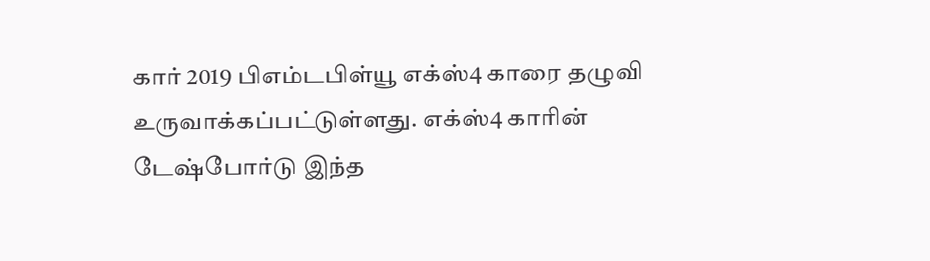கார் 2019 பிஎம்டபிள்யூ எக்ஸ்4 காரை தழுவி உருவாக்கப்பட்டுள்ளது. எக்ஸ்4 காரின் டேஷ்போர்டு இந்த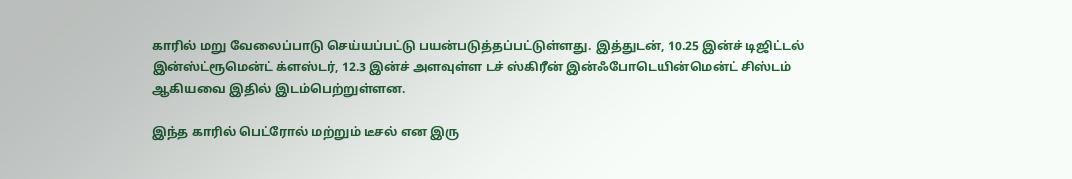காரில் மறு வேலைப்பாடு செய்யப்பட்டு பயன்படுத்தப்பட்டுள்ளது. இத்துடன், 10.25 இன்ச் டிஜிட்டல் இன்ஸ்ட்ரூமென்ட் க்ளஸ்டர், 12.3 இன்ச் அளவுள்ள டச் ஸ்கிரீன் இன்ஃபோடெயின்மென்ட் சிஸ்டம் ஆகியவை இதில் இடம்பெற்றுள்ளன.

இந்த காரில் பெட்ரோல் மற்றும் டீசல் என இரு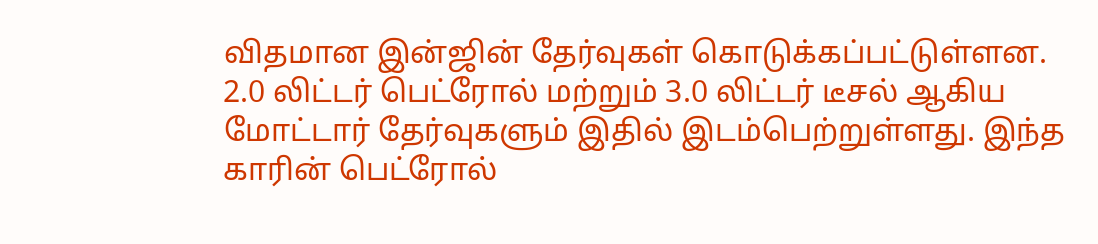விதமான இன்ஜின் தேர்வுகள் கொடுக்கப்பட்டுள்ளன. 2.0 லிட்டர் பெட்ரோல் மற்றும் 3.0 லிட்டர் டீசல் ஆகிய மோட்டார் தேர்வுகளும் இதில் இடம்பெற்றுள்ளது. இந்த காரின் பெட்ரோல்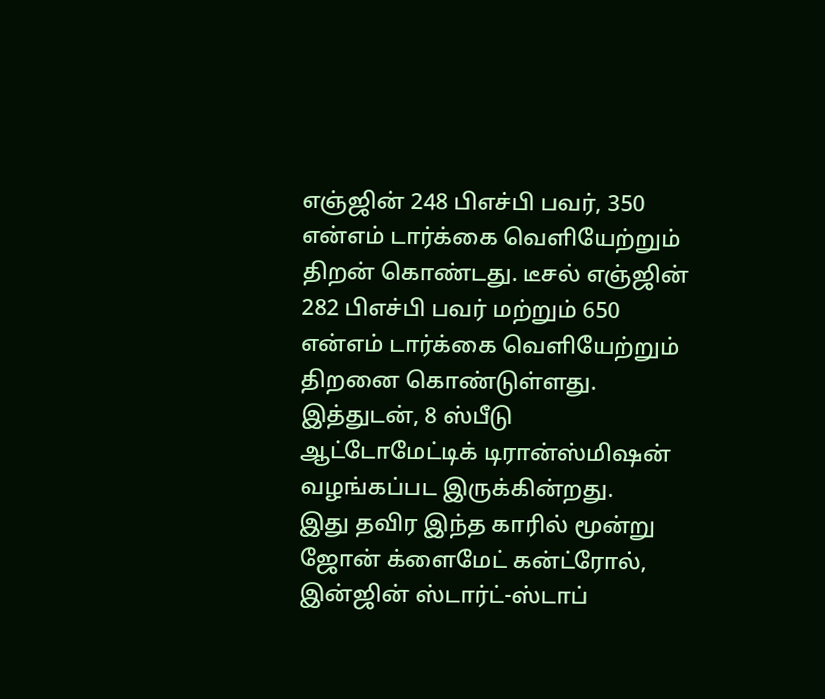எஞ்ஜின் 248 பிஎச்பி பவர், 350 என்எம் டார்க்கை வெளியேற்றும் திறன் கொண்டது. டீசல் எஞ்ஜின் 282 பிஎச்பி பவர் மற்றும் 650 என்எம் டார்க்கை வெளியேற்றும் திறனை கொண்டுள்ளது. இத்துடன், 8 ஸ்பீடு ஆட்டோமேட்டிக் டிரான்ஸ்மிஷன் வழங்கப்பட இருக்கின்றது.
இது தவிர இந்த காரில் மூன்று ஜோன் க்ளைமேட் கன்ட்ரோல், இன்ஜின் ஸ்டார்ட்-ஸ்டாப்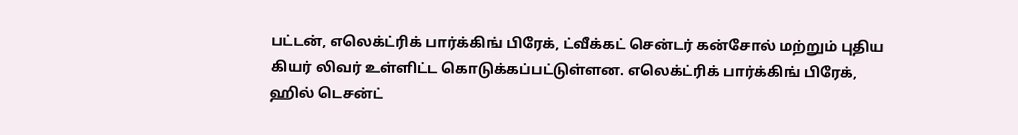பட்டன், எலெக்ட்ரிக் பார்க்கிங் பிரேக், ட்வீக்கட் சென்டர் கன்சோல் மற்றும் புதிய கியர் லிவர் உள்ளிட்ட கொடுக்கப்பட்டுள்ளன. எலெக்ட்ரிக் பார்க்கிங் பிரேக், ஹில் டெசன்ட்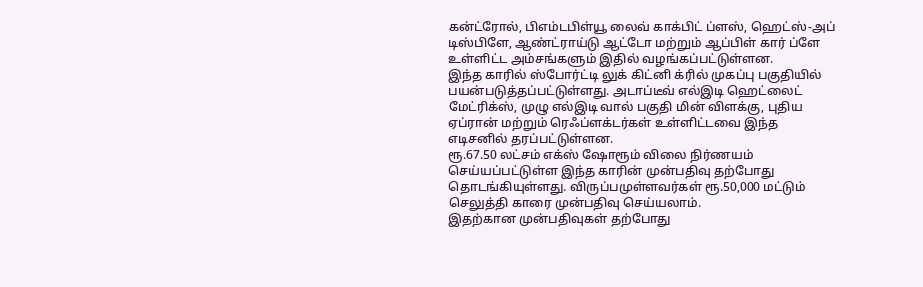கன்ட்ரோல், பிஎம்டபிள்யூ லைவ் காக்பிட் ப்ளஸ், ஹெட்ஸ்-அப் டிஸ்பிளே, ஆண்ட்ராய்டு ஆட்டோ மற்றும் ஆப்பிள் கார் ப்ளே உள்ளிட்ட அம்சங்களும் இதில் வழங்கப்பட்டுள்ளன.
இந்த காரில் ஸ்போர்ட்டி லுக் கிட்னி க்ரில் முகப்பு பகுதியில் பயன்படுத்தப்பட்டுள்ளது. அடாப்டீவ் எல்இடி ஹெட்லைட் மேட்ரிக்ஸ், முழு எல்இடி வால் பகுதி மின் விளக்கு, புதிய ஏப்ரான் மற்றும் ரெஃப்ளக்டர்கள் உள்ளிட்டவை இந்த எடிசனில் தரப்பட்டுள்ளன.
ரூ.67.50 லட்சம் எக்ஸ் ஷோரூம் விலை நிர்ணயம் செய்யப்பட்டுள்ள இந்த காரின் முன்பதிவு தற்போது தொடங்கியுள்ளது. விருப்பமுள்ளவர்கள் ரூ.50,000 மட்டும் செலுத்தி காரை முன்பதிவு செய்யலாம்.
இதற்கான முன்பதிவுகள் தற்போது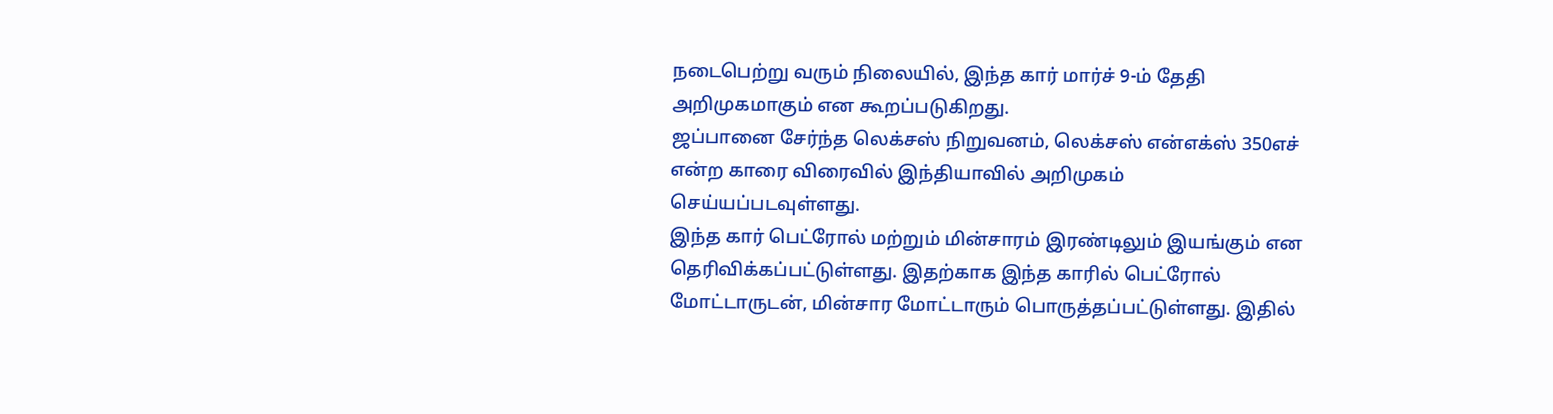நடைபெற்று வரும் நிலையில், இந்த கார் மார்ச் 9-ம் தேதி அறிமுகமாகும் என கூறப்படுகிறது.
ஜப்பானை சேர்ந்த லெக்சஸ் நிறுவனம், லெக்சஸ் என்எக்ஸ் 350எச் என்ற காரை விரைவில் இந்தியாவில் அறிமுகம் செய்யப்படவுள்ளது.
இந்த கார் பெட்ரோல் மற்றும் மின்சாரம் இரண்டிலும் இயங்கும் என தெரிவிக்கப்பட்டுள்ளது. இதற்காக இந்த காரில் பெட்ரோல் மோட்டாருடன், மின்சார மோட்டாரும் பொருத்தப்பட்டுள்ளது. இதில்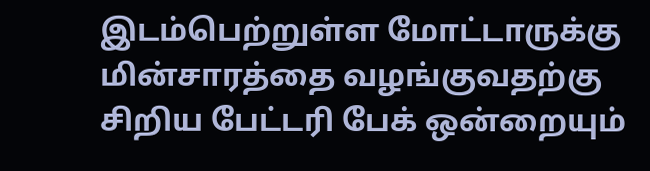இடம்பெற்றுள்ள மோட்டாருக்கு மின்சாரத்தை வழங்குவதற்கு சிறிய பேட்டரி பேக் ஒன்றையும்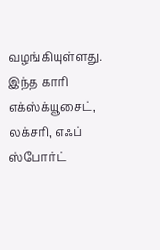வழங்கியுள்ளது.
இந்த காரி எக்ஸ்க்யூசைட், லக்சரி, எஃப் ஸ்போர்ட்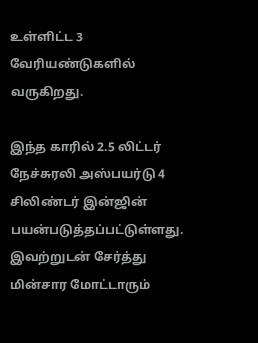உள்ளிட்ட 3 வேரியண்டுகளில் வருகிறது.

இந்த காரில் 2.5 லிட்டர் நேச்சுரலி அஸ்பயர்டு 4 சிலிண்டர் இன்ஜின் பயன்படுத்தப்பட்டுள்ளது. இவற்றுடன் சேர்த்து மின்சார மோட்டாரும்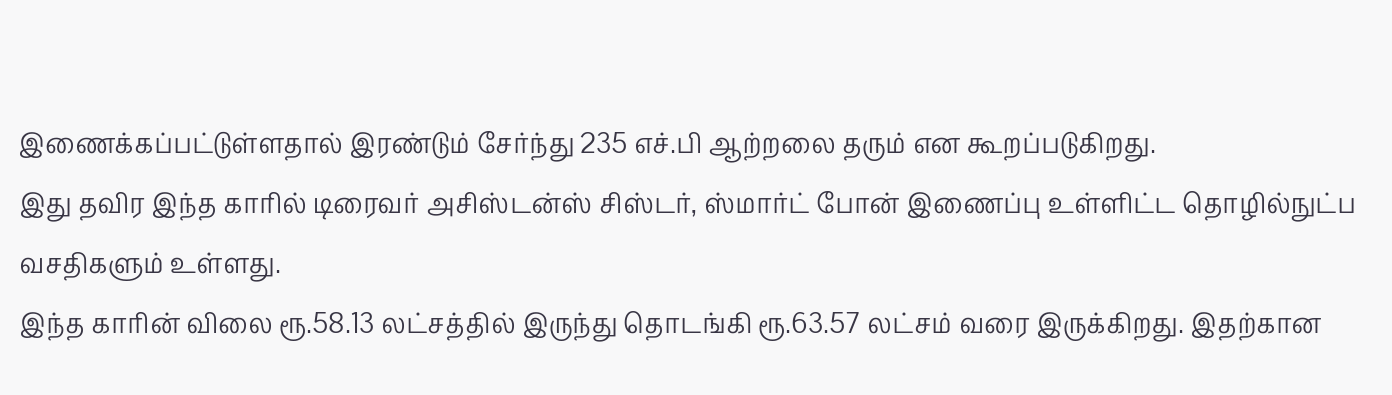இணைக்கப்பட்டுள்ளதால் இரண்டும் சேர்ந்து 235 எச்.பி ஆற்றலை தரும் என கூறப்படுகிறது.
இது தவிர இந்த காரில் டிரைவர் அசிஸ்டன்ஸ் சிஸ்டர், ஸ்மார்ட் போன் இணைப்பு உள்ளிட்ட தொழில்நுட்ப வசதிகளும் உள்ளது.
இந்த காரின் விலை ரூ.58.13 லட்சத்தில் இருந்து தொடங்கி ரூ.63.57 லட்சம் வரை இருக்கிறது. இதற்கான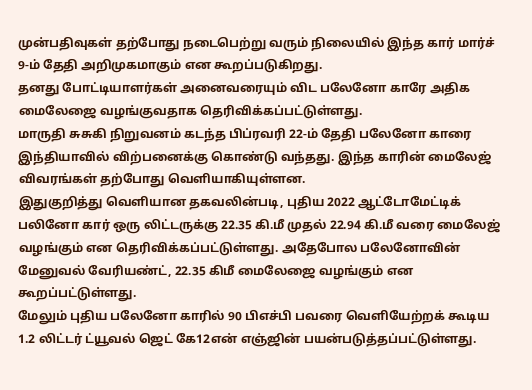முன்பதிவுகள் தற்போது நடைபெற்று வரும் நிலையில் இந்த கார் மார்ச் 9-ம் தேதி அறிமுகமாகும் என கூறப்படுகிறது.
தனது போட்டியாளர்கள் அனைவரையும் விட பலேனோ காரே அதிக மைலேஜை வழங்குவதாக தெரிவிக்கப்பட்டுள்ளது.
மாருதி சுசுகி நிறுவனம் கடந்த பிப்ரவரி 22-ம் தேதி பலேனோ காரை இந்தியாவில் விற்பனைக்கு கொண்டு வந்தது. இந்த காரின் மைலேஜ் விவரங்கள் தற்போது வெளியாகியுள்ளன.
இதுகுறித்து வெளியான தகவலின்படி, புதிய 2022 ஆட்டோமேட்டிக் பலினோ கார் ஒரு லிட்டருக்கு 22.35 கி.மீ முதல் 22.94 கி.மீ வரை மைலேஜ் வழங்கும் என தெரிவிக்கப்பட்டுள்ளது. அதேபோல பலேனோவின் மேனுவல் வேரியண்ட், 22.35 கிமீ மைலேஜை வழங்கும் என கூறப்பட்டுள்ளது.
மேலும் புதிய பலேனோ காரில் 90 பிஎச்பி பவரை வெளியேற்றக் கூடிய 1.2 லிட்டர் ட்யூவல் ஜெட் கே12என் எஞ்ஜின் பயன்படுத்தப்பட்டுள்ளது.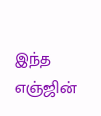இந்த எஞ்ஜின்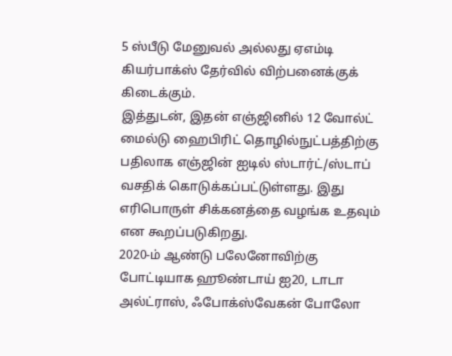5 ஸ்பீடு மேனுவல் அல்லது ஏஎம்டி கியர்பாக்ஸ் தேர்வில் விற்பனைக்குக் கிடைக்கும்.
இத்துடன், இதன் எஞ்ஜினில் 12 வோல்ட் மைல்டு ஹைபிரிட் தொழில்நுட்பத்திற்கு பதிலாக எஞ்ஜின் ஐடில் ஸ்டார்ட்/ஸ்டாப் வசதிக் கொடுக்கப்பட்டுள்ளது. இது எரிபொருள் சிக்கனத்தை வழங்க உதவும் என கூறப்படுகிறது.
2020-ம் ஆண்டு பலேனோவிற்கு போட்டியாக ஹூண்டாய் ஐ20, டாடா அல்ட்ராஸ், ஃபோக்ஸ்வேகன் போலோ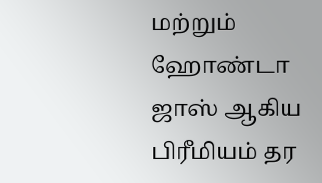மற்றும் ஹோண்டா ஜாஸ் ஆகிய பிரீமியம் தர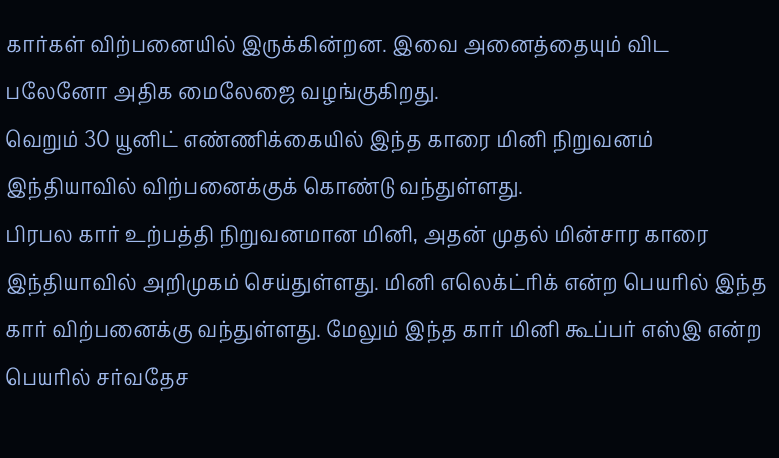கார்கள் விற்பனையில் இருக்கின்றன. இவை அனைத்தையும் விட பலேனோ அதிக மைலேஜை வழங்குகிறது.
வெறும் 30 யூனிட் எண்ணிக்கையில் இந்த காரை மினி நிறுவனம் இந்தியாவில் விற்பனைக்குக் கொண்டு வந்துள்ளது.
பிரபல கார் உற்பத்தி நிறுவனமான மினி, அதன் முதல் மின்சார காரை இந்தியாவில் அறிமுகம் செய்துள்ளது. மினி எலெக்ட்ரிக் என்ற பெயரில் இந்த கார் விற்பனைக்கு வந்துள்ளது. மேலும் இந்த கார் மினி கூப்பர் எஸ்இ என்ற பெயரில் சர்வதேச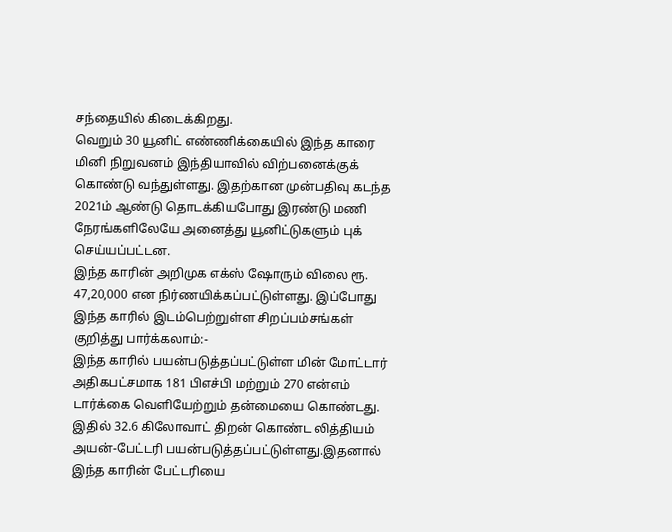சந்தையில் கிடைக்கிறது.
வெறும் 30 யூனிட் எண்ணிக்கையில் இந்த காரை மினி நிறுவனம் இந்தியாவில் விற்பனைக்குக் கொண்டு வந்துள்ளது. இதற்கான முன்பதிவு கடந்த 2021ம் ஆண்டு தொடக்கியபோது இரண்டு மணி நேரங்களிலேயே அனைத்து யூனிட்டுகளும் புக் செய்யப்பட்டன.
இந்த காரின் அறிமுக எக்ஸ் ஷோரும் விலை ரூ. 47,20,000 என நிர்ணயிக்கப்பட்டுள்ளது. இப்போது இந்த காரில் இடம்பெற்றுள்ள சிறப்பம்சங்கள் குறித்து பார்க்கலாம்:-
இந்த காரில் பயன்படுத்தப்பட்டுள்ள மின் மோட்டார் அதிகபட்சமாக 181 பிஎச்பி மற்றும் 270 என்எம் டார்க்கை வெளியேற்றும் தன்மையை கொண்டது. இதில் 32.6 கிலோவாட் திறன் கொண்ட லித்தியம் அயன்-பேட்டரி பயன்படுத்தப்பட்டுள்ளது.இதனால் இந்த காரின் பேட்டரியை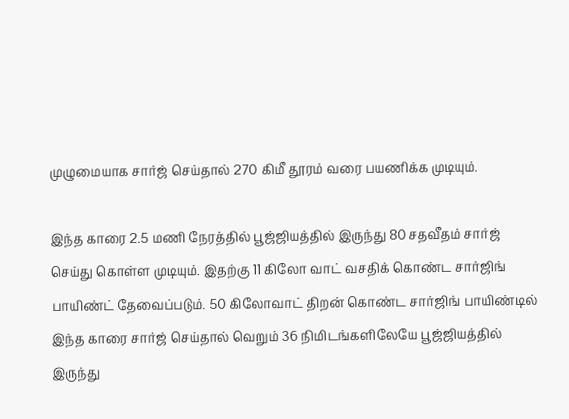முழுமையாக சார்ஜ் செய்தால் 270 கிமீ தூரம் வரை பயணிக்க முடியும்.

இந்த காரை 2.5 மணி நேரத்தில் பூஜ்ஜியத்தில் இருந்து 80 சதவீதம் சார்ஜ் செய்து கொள்ள முடியும். இதற்கு 11 கிலோ வாட் வசதிக் கொண்ட சார்ஜிங் பாயிண்ட் தேவைப்படும். 50 கிலோவாட் திறன் கொண்ட சார்ஜிங் பாயிண்டில் இந்த காரை சார்ஜ் செய்தால் வெறும் 36 நிமிடங்களிலேயே பூஜ்ஜியத்தில் இருந்து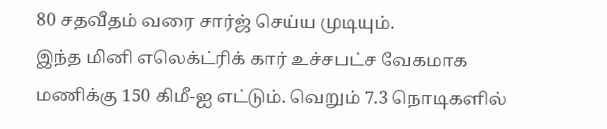80 சதவீதம் வரை சார்ஜ் செய்ய முடியும்.
இந்த மினி எலெக்ட்ரிக் கார் உச்சபட்ச வேகமாக மணிக்கு 150 கிமீ-ஐ எட்டும். வெறும் 7.3 நொடிகளில்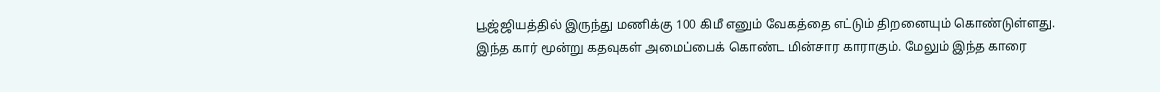பூஜ்ஜியத்தில் இருந்து மணிக்கு 100 கிமீ எனும் வேகத்தை எட்டும் திறனையும் கொண்டுள்ளது.
இந்த கார் மூன்று கதவுகள் அமைப்பைக் கொண்ட மின்சார காராகும். மேலும் இந்த காரை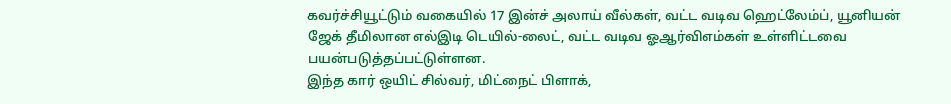கவர்ச்சியூட்டும் வகையில் 17 இன்ச் அலாய் வீல்கள், வட்ட வடிவ ஹெட்லேம்ப், யூனியன் ஜேக் தீமிலான எல்இடி டெயில்-லைட், வட்ட வடிவ ஓஆர்விஎம்கள் உள்ளிட்டவை பயன்படுத்தப்பட்டுள்ளன.
இந்த கார் ஒயிட் சில்வர், மிட்நைட் பிளாக்,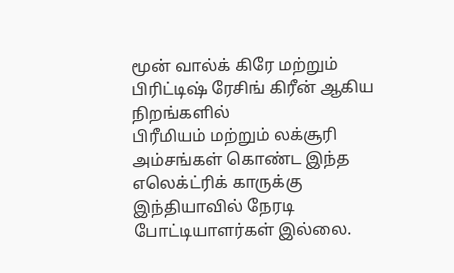மூன் வால்க் கிரே மற்றும் பிரிட்டிஷ் ரேசிங் கிரீன் ஆகிய நிறங்களில்
பிரீமியம் மற்றும் லக்சூரி அம்சங்கள் கொண்ட இந்த எலெக்ட்ரிக் காருக்கு இந்தியாவில் நேரடி போட்டியாளர்கள் இல்லை.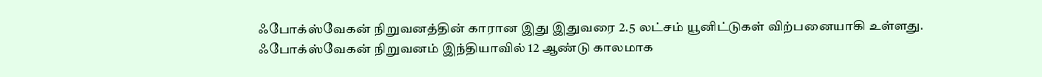ஃபோக்ஸ்வேகன் நிறுவனத்தின் காரான இது இதுவரை 2.5 லட்சம் யூனிட்டுகள் விற்பனையாகி உள்ளது.
ஃபோக்ஸ்வேகன் நிறுவனம் இந்தியாவில் 12 ஆண்டு காலமாக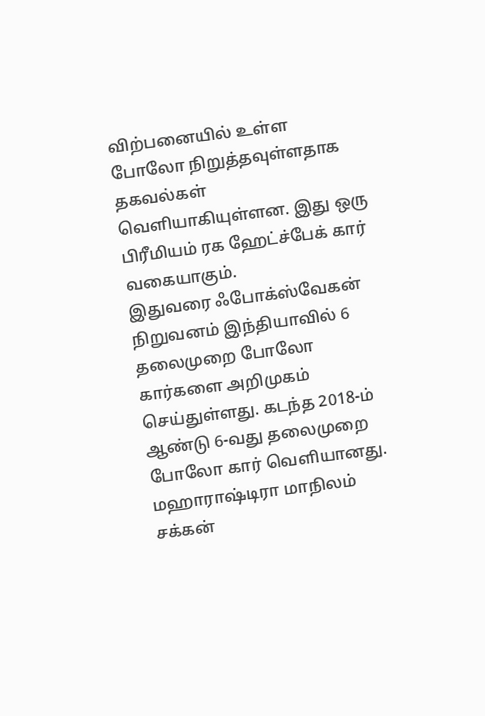விற்பனையில் உள்ள போலோ நிறுத்தவுள்ளதாக தகவல்கள் வெளியாகியுள்ளன. இது ஒரு பிரீமியம் ரக ஹேட்ச்பேக் கார் வகையாகும்.
இதுவரை ஃபோக்ஸ்வேகன் நிறுவனம் இந்தியாவில் 6 தலைமுறை போலோ கார்களை அறிமுகம் செய்துள்ளது. கடந்த 2018-ம் ஆண்டு 6-வது தலைமுறை போலோ கார் வெளியானது.
மஹாராஷ்டிரா மாநிலம் சக்கன்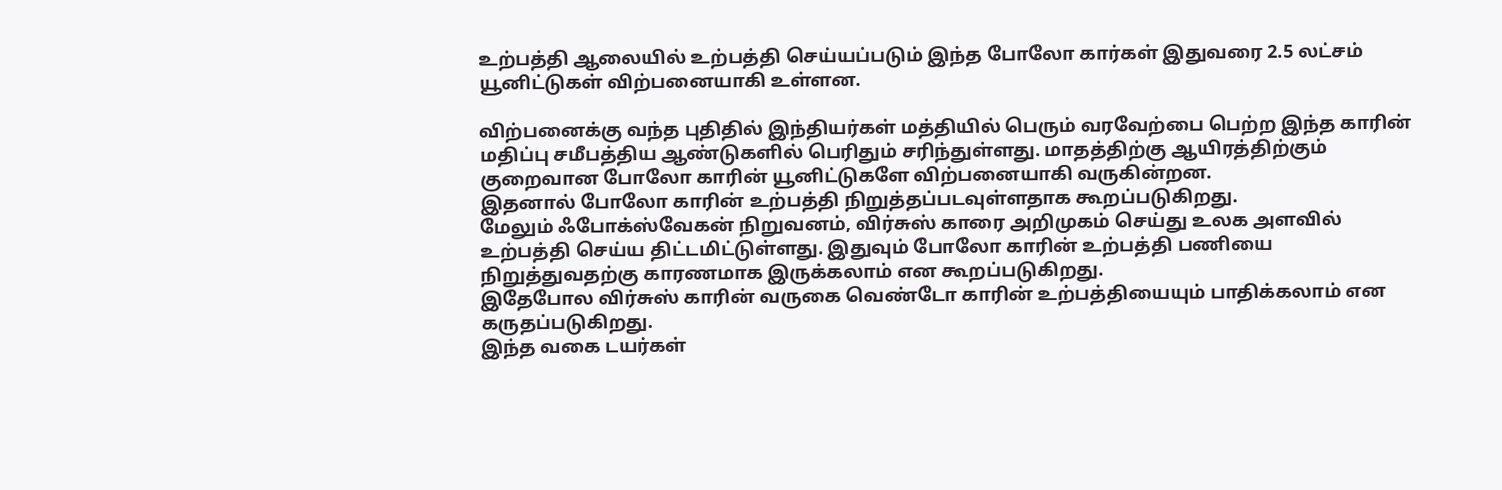உற்பத்தி ஆலையில் உற்பத்தி செய்யப்படும் இந்த போலோ கார்கள் இதுவரை 2.5 லட்சம் யூனிட்டுகள் விற்பனையாகி உள்ளன.

விற்பனைக்கு வந்த புதிதில் இந்தியர்கள் மத்தியில் பெரும் வரவேற்பை பெற்ற இந்த காரின் மதிப்பு சமீபத்திய ஆண்டுகளில் பெரிதும் சரிந்துள்ளது. மாதத்திற்கு ஆயிரத்திற்கும் குறைவான போலோ காரின் யூனிட்டுகளே விற்பனையாகி வருகின்றன.
இதனால் போலோ காரின் உற்பத்தி நிறுத்தப்படவுள்ளதாக கூறப்படுகிறது.
மேலும் ஃபோக்ஸ்வேகன் நிறுவனம், விர்சுஸ் காரை அறிமுகம் செய்து உலக அளவில் உற்பத்தி செய்ய திட்டமிட்டுள்ளது. இதுவும் போலோ காரின் உற்பத்தி பணியை நிறுத்துவதற்கு காரணமாக இருக்கலாம் என கூறப்படுகிறது.
இதேபோல விர்சுஸ் காரின் வருகை வெண்டோ காரின் உற்பத்தியையும் பாதிக்கலாம் என கருதப்படுகிறது.
இந்த வகை டயர்கள்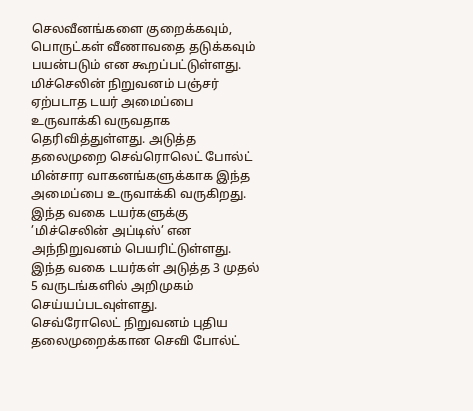செலவீனங்களை குறைக்கவும், பொருட்கள் வீணாவதை தடுக்கவும் பயன்படும் என கூறப்பட்டுள்ளது.
மிச்செலின் நிறுவனம் பஞ்சர் ஏற்படாத டயர் அமைப்பை உருவாக்கி வருவதாக தெரிவித்துள்ளது. அடுத்த தலைமுறை செவ்ரொலெட் போல்ட் மின்சார வாகனங்களுக்காக இந்த அமைப்பை உருவாக்கி வருகிறது.
இந்த வகை டயர்களுக்கு ’மிச்செலின் அப்டிஸ்’ என அந்நிறுவனம் பெயரிட்டுள்ளது. இந்த வகை டயர்கள் அடுத்த 3 முதல் 5 வருடங்களில் அறிமுகம் செய்யப்படவுள்ளது.
செவ்ரோலெட் நிறுவனம் புதிய தலைமுறைக்கான செவி போல்ட்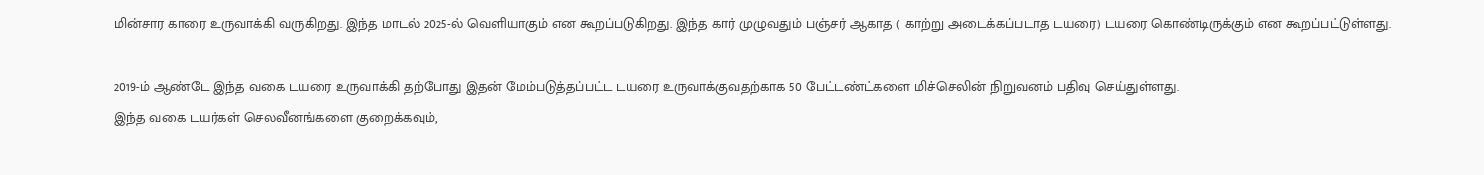மின்சார காரை உருவாக்கி வருகிறது. இந்த மாடல் 2025-ல் வெளியாகும் என கூறப்படுகிறது. இந்த கார் முழுவதும் பஞ்சர் ஆகாத ( காற்று அடைக்கப்படாத டயரை) டயரை கொண்டிருக்கும் என கூறப்பட்டுள்ளது.

2019-ம் ஆண்டே இந்த வகை டயரை உருவாக்கி தற்போது இதன் மேம்படுத்தப்பட்ட டயரை உருவாக்குவதற்காக 50 பேட்டண்ட்களை மிச்செலின் நிறுவனம் பதிவு செய்துள்ளது.
இந்த வகை டயர்கள் செலவீனங்களை குறைக்கவும்,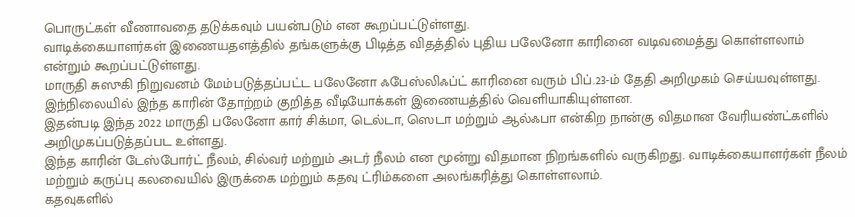பொருட்கள் வீணாவதை தடுக்கவும் பயன்படும் என கூறப்பட்டுள்ளது.
வாடிக்கையாளர்கள் இணையதளத்தில் தங்களுக்கு பிடித்த விதத்தில் புதிய பலேனோ காரினை வடிவமைத்து கொள்ளலாம் என்றும் கூறப்பட்டுள்ளது.
மாருதி சுஸுகி நிறுவனம் மேம்படுத்தப்பட்ட பலேனோ ஃபேஸ்லிஃப்ட் காரினை வரும் பிப்.23-ம் தேதி அறிமுகம் செய்யவுள்ளது. இந்நிலையில் இந்த காரின் தோற்றம் குறித்த வீடியோக்கள் இணையத்தில் வெளியாகியுள்ளன.
இதன்படி இந்த 2022 மாருதி பலேனோ கார் சிக்மா, டெல்டா, ஸெடா மற்றும் ஆல்ஃபா என்கிற நான்கு விதமான வேரியண்ட்களில் அறிமுகப்படுத்தப்பட உள்ளது.
இந்த காரின் டேஸ்போர்ட் நீலம், சில்வர் மற்றும் அடர் நீலம் என மூன்று விதமான நிறங்களில் வருகிறது. வாடிக்கையாளர்கள் நீலம் மற்றும் கருப்பு கலவையில் இருக்கை மற்றும் கதவு ட்ரிம்களை அலங்கரித்து கொள்ளலாம்.
கதவுகளில்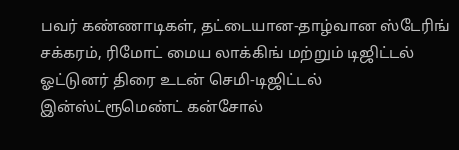பவர் கண்ணாடிகள், தட்டையான-தாழ்வான ஸ்டேரிங் சக்கரம், ரிமோட் மைய லாக்கிங் மற்றும் டிஜிட்டல் ஓட்டுனர் திரை உடன் செமி-டிஜிட்டல் இன்ஸ்ட்ரூமெண்ட் கன்சோல்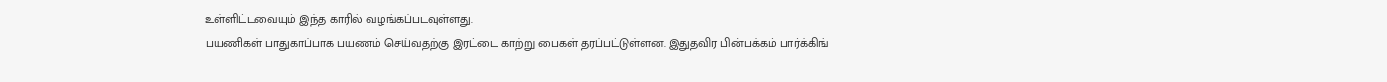உள்ளிட்டவையும் இந்த காரில் வழங்கப்படவுள்ளது.
பயணிகள் பாதுகாப்பாக பயணம் செய்வதற்கு இரட்டை காற்று பைகள் தரப்பட்டுள்ளன. இதுதவிர பின்பக்கம் பார்க்கிங்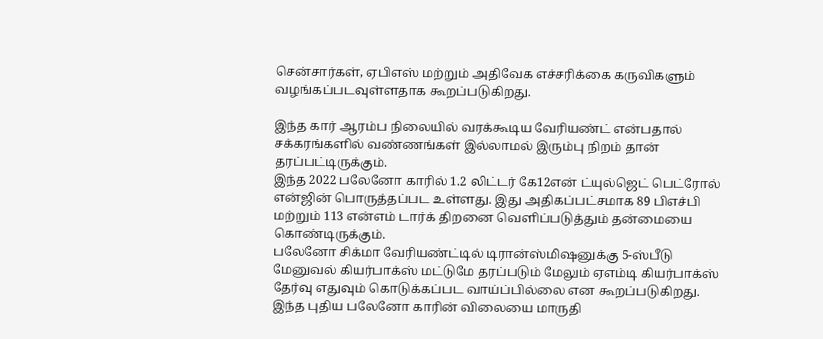சென்சார்கள், ஏபிஎஸ் மற்றும் அதிவேக எச்சரிக்கை கருவிகளும் வழங்கப்படவுள்ளதாக கூறப்படுகிறது.

இந்த கார் ஆரம்ப நிலையில் வரக்கூடிய வேரியண்ட் என்பதால் சக்கரங்களில் வண்ணங்கள் இல்லாமல் இரும்பு நிறம் தான் தரப்பட்டிருக்கும்.
இந்த 2022 பலேனோ காரில் 1.2 லிட்டர் கே12என் ட்யுல்ஜெட் பெட்ரோல் என்ஜின் பொருத்தப்பட உள்ளது. இது அதிகப்பட்சமாக 89 பிஎச்பி மற்றும் 113 என்எம் டார்க் திறனை வெளிப்படுத்தும் தன்மையை கொண்டிருக்கும்.
பலேனோ சிக்மா வேரியண்ட்டில் டிரான்ஸ்மிஷனுக்கு 5-ஸ்பீடு மேனுவல் கியர்பாக்ஸ் மட்டுமே தரப்படும் மேலும் ஏஎம்டி கியர்பாக்ஸ் தேர்வு எதுவும் கொடுக்கப்பட வாய்ப்பில்லை என கூறப்படுகிறது.
இந்த புதிய பலேனோ காரின் விலையை மாருதி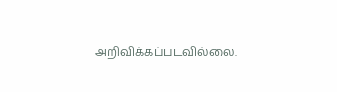அறிவிக்கப்படவில்லை.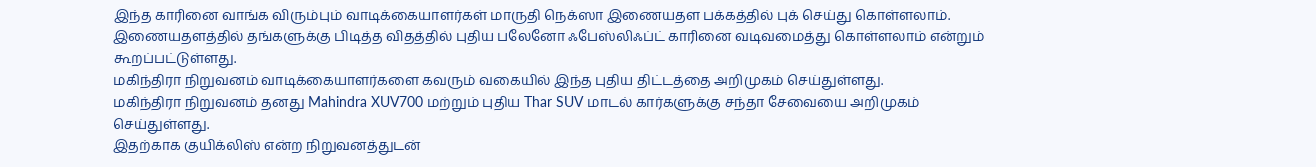இந்த காரினை வாங்க விரும்பும் வாடிக்கையாளர்கள் மாருதி நெக்ஸா இணையதள பக்கத்தில் புக் செய்து கொள்ளலாம். இணையதளத்தில் தங்களுக்கு பிடித்த விதத்தில் புதிய பலேனோ ஃபேஸ்லிஃப்ட் காரினை வடிவமைத்து கொள்ளலாம் என்றும் கூறப்பட்டுள்ளது.
மகிந்திரா நிறுவனம் வாடிக்கையாளர்களை கவரும் வகையில் இந்த புதிய திட்டத்தை அறிமுகம் செய்துள்ளது.
மகிந்திரா நிறுவனம் தனது Mahindra XUV700 மற்றும் புதிய Thar SUV மாடல் கார்களுக்கு சந்தா சேவையை அறிமுகம் செய்துள்ளது.
இதற்காக குயிக்லிஸ் என்ற நிறுவனத்துடன்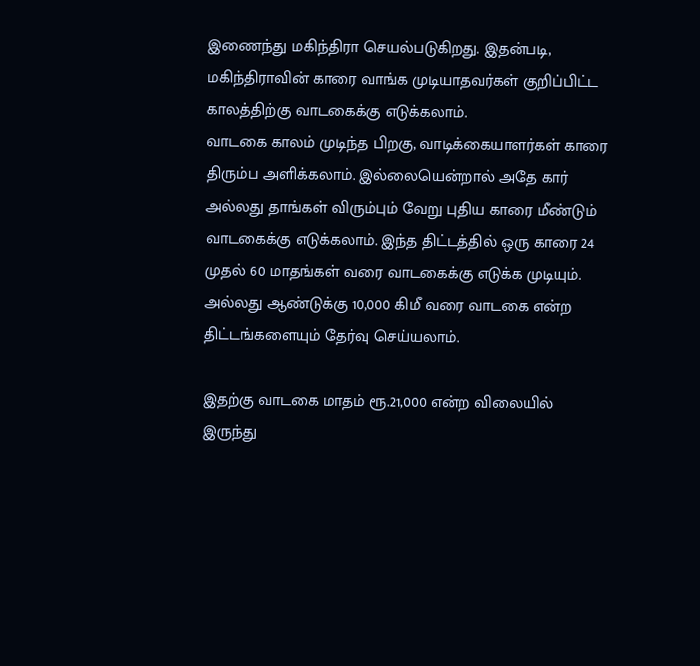இணைந்து மகிந்திரா செயல்படுகிறது. இதன்படி, மகிந்திராவின் காரை வாங்க முடியாதவர்கள் குறிப்பிட்ட காலத்திற்கு வாடகைக்கு எடுக்கலாம்.
வாடகை காலம் முடிந்த பிறகு, வாடிக்கையாளர்கள் காரை திரும்ப அளிக்கலாம். இல்லையென்றால் அதே கார் அல்லது தாங்கள் விரும்பும் வேறு புதிய காரை மீண்டும் வாடகைக்கு எடுக்கலாம். இந்த திட்டத்தில் ஒரு காரை 24 முதல் 60 மாதங்கள் வரை வாடகைக்கு எடுக்க முடியும். அல்லது ஆண்டுக்கு 10,000 கிமீ வரை வாடகை என்ற திட்டங்களையும் தேர்வு செய்யலாம்.

இதற்கு வாடகை மாதம் ரூ.21,000 என்ற விலையில் இருந்து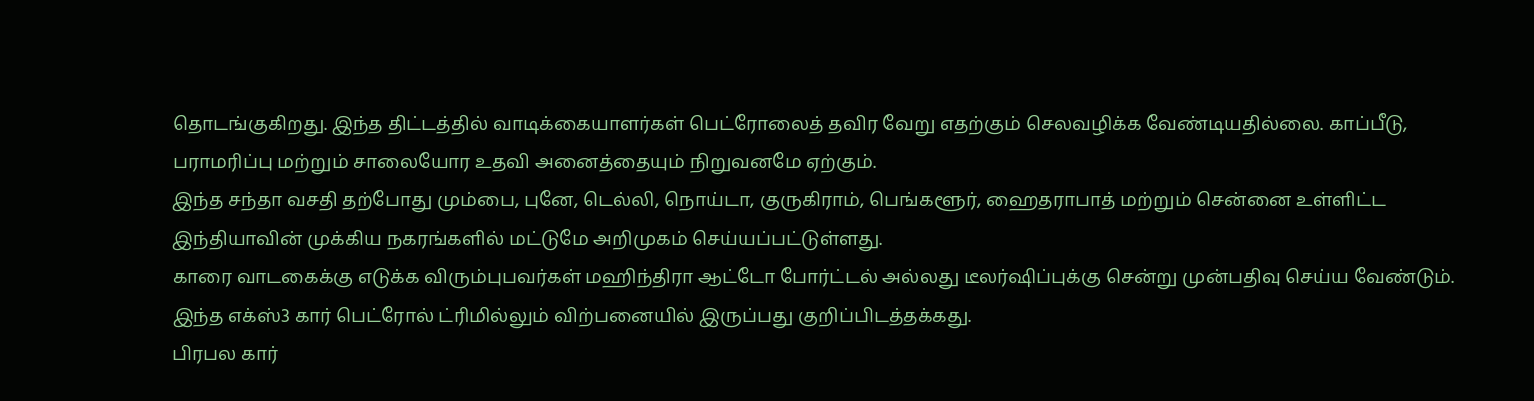தொடங்குகிறது. இந்த திட்டத்தில் வாடிக்கையாளர்கள் பெட்ரோலைத் தவிர வேறு எதற்கும் செலவழிக்க வேண்டியதில்லை. காப்பீடு, பராமரிப்பு மற்றும் சாலையோர உதவி அனைத்தையும் நிறுவனமே ஏற்கும்.
இந்த சந்தா வசதி தற்போது மும்பை, புனே, டெல்லி, நொய்டா, குருகிராம், பெங்களூர், ஹைதராபாத் மற்றும் சென்னை உள்ளிட்ட இந்தியாவின் முக்கிய நகரங்களில் மட்டுமே அறிமுகம் செய்யப்பட்டுள்ளது.
காரை வாடகைக்கு எடுக்க விரும்புபவர்கள் மஹிந்திரா ஆட்டோ போர்ட்டல் அல்லது டீலர்ஷிப்புக்கு சென்று முன்பதிவு செய்ய வேண்டும்.
இந்த எக்ஸ்3 கார் பெட்ரோல் ட்ரிமில்லும் விற்பனையில் இருப்பது குறிப்பிடத்தக்கது.
பிரபல கார்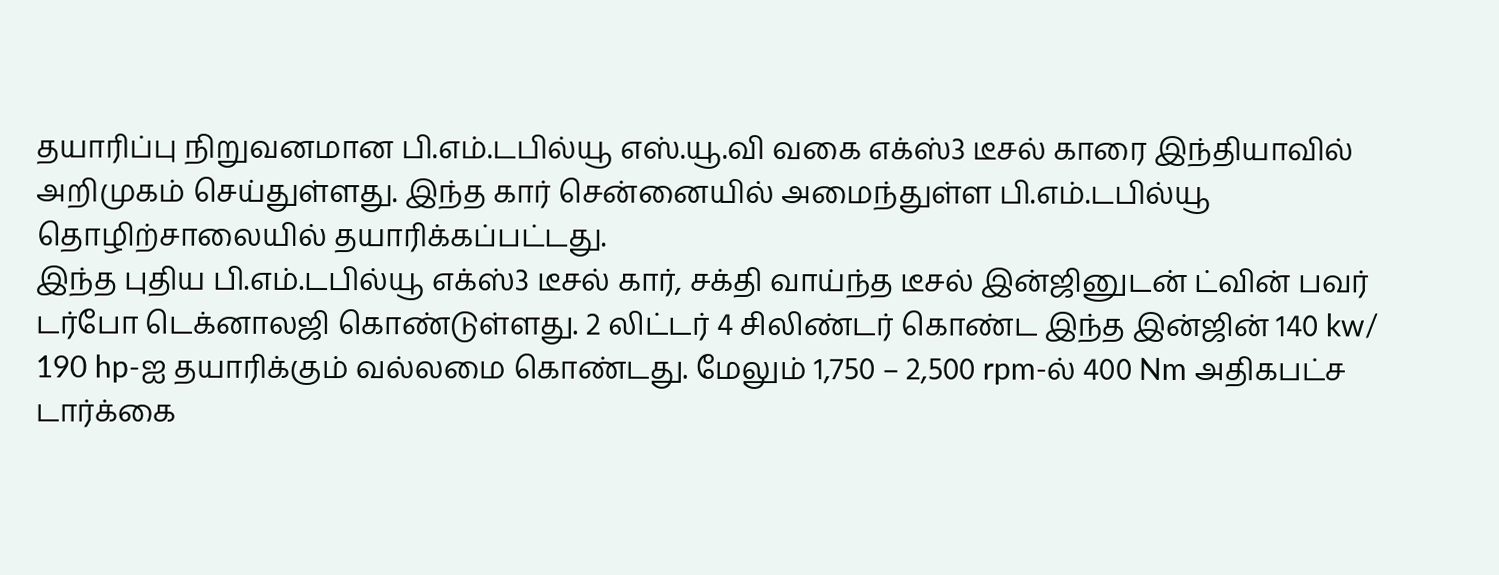தயாரிப்பு நிறுவனமான பி.எம்.டபில்யூ எஸ்.யூ.வி வகை எக்ஸ்3 டீசல் காரை இந்தியாவில் அறிமுகம் செய்துள்ளது. இந்த கார் சென்னையில் அமைந்துள்ள பி.எம்.டபில்யூ தொழிற்சாலையில் தயாரிக்கப்பட்டது.
இந்த புதிய பி.எம்.டபில்யூ எக்ஸ்3 டீசல் கார், சக்தி வாய்ந்த டீசல் இன்ஜினுடன் ட்வின் பவர் டர்போ டெக்னாலஜி கொண்டுள்ளது. 2 லிட்டர் 4 சிலிண்டர் கொண்ட இந்த இன்ஜின் 140 kw/ 190 hp-ஐ தயாரிக்கும் வல்லமை கொண்டது. மேலும் 1,750 – 2,500 rpm-ல் 400 Nm அதிகபட்ச டார்க்கை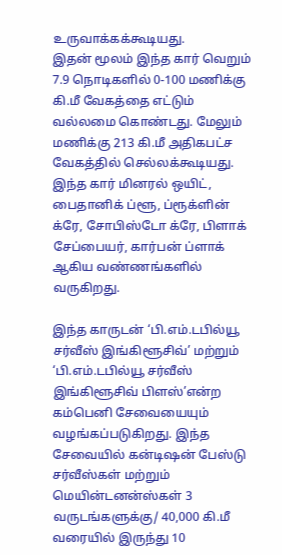உருவாக்கக்கூடியது.
இதன் மூலம் இந்த கார் வெறும் 7.9 நொடிகளில் 0-100 மணிக்கு கி.மீ வேகத்தை எட்டும் வல்லமை கொண்டது. மேலும் மணிக்கு 213 கி.மீ அதிகபட்ச வேகத்தில் செல்லக்கூடியது.
இந்த கார் மினரல் ஒயிட், பைதானிக் ப்ளூ, ப்ரூக்ளின் க்ரே, சோபிஸ்டோ க்ரே, பிளாக் சேப்பையர், கார்பன் ப்ளாக் ஆகிய வண்ணங்களில் வருகிறது.

இந்த காருடன் ‘பி.எம்.டபில்யூ சர்வீஸ் இங்கிளூசிவ்’ மற்றும் ‘பி.எம்.டபில்யூ சர்வீஸ் இங்கிளூசிவ் பிளஸ்’என்ற கம்பெனி சேவையையும் வழங்கப்படுகிறது. இந்த சேவையில் கன்டிஷன் பேஸ்டு சர்வீஸ்கள் மற்றும் மெயின்டனன்ஸ்கள் 3 வருடங்களுக்கு/ 40,000 கி.மீ வரையில் இருந்து 10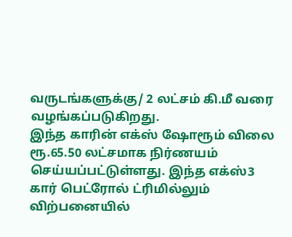வருடங்களுக்கு/ 2 லட்சம் கி.மீ வரை வழங்கப்படுகிறது.
இந்த காரின் எக்ஸ் ஷோரூம் விலை ரூ.65.50 லட்சமாக நிர்ணயம் செய்யப்பட்டுள்ளது. இந்த எக்ஸ்3 கார் பெட்ரோல் ட்ரிமில்லும் விற்பனையில்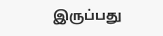இருப்பது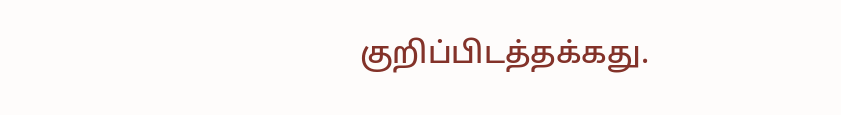குறிப்பிடத்தக்கது.